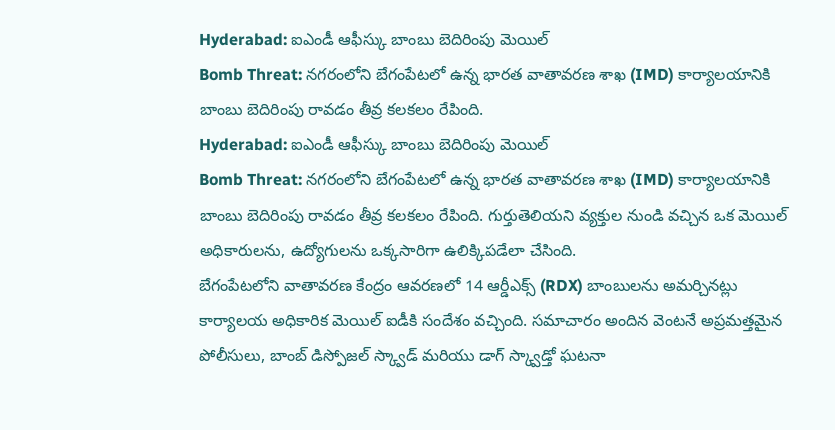Hyderabad: ఐఎండీ ఆఫీస్కు బాంబు బెదిరింపు మెయిల్
Bomb Threat: నగరంలోని బేగంపేటలో ఉన్న భారత వాతావరణ శాఖ (IMD) కార్యాలయానికి బాంబు బెదిరింపు రావడం తీవ్ర కలకలం రేపింది.
Hyderabad: ఐఎండీ ఆఫీస్కు బాంబు బెదిరింపు మెయిల్
Bomb Threat: నగరంలోని బేగంపేటలో ఉన్న భారత వాతావరణ శాఖ (IMD) కార్యాలయానికి బాంబు బెదిరింపు రావడం తీవ్ర కలకలం రేపింది. గుర్తుతెలియని వ్యక్తుల నుండి వచ్చిన ఒక మెయిల్ అధికారులను, ఉద్యోగులను ఒక్కసారిగా ఉలిక్కిపడేలా చేసింది.
బేగంపేటలోని వాతావరణ కేంద్రం ఆవరణలో 14 ఆర్డీఎక్స్ (RDX) బాంబులను అమర్చినట్లు కార్యాలయ అధికారిక మెయిల్ ఐడీకి సందేశం వచ్చింది. సమాచారం అందిన వెంటనే అప్రమత్తమైన పోలీసులు, బాంబ్ డిస్పోజల్ స్క్వాడ్ మరియు డాగ్ స్క్వాడ్తో ఘటనా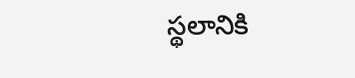స్థలానికి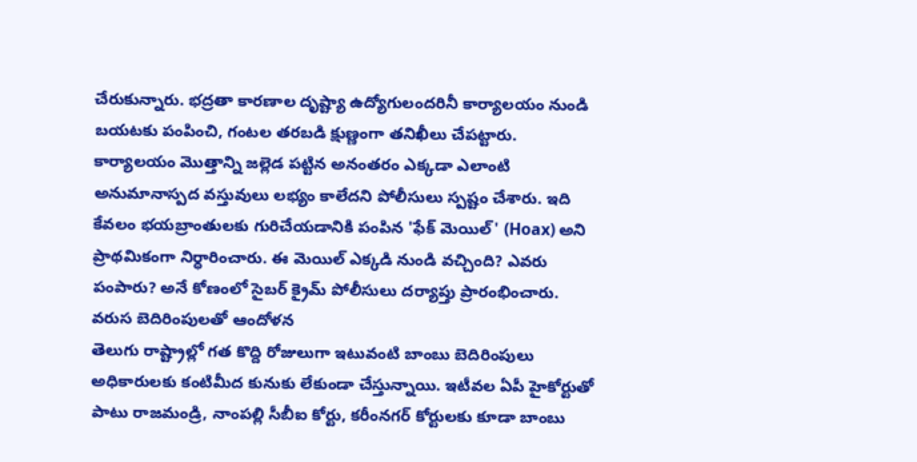చేరుకున్నారు. భద్రతా కారణాల దృష్ట్యా ఉద్యోగులందరినీ కార్యాలయం నుండి బయటకు పంపించి, గంటల తరబడి క్షుణ్ణంగా తనిఖీలు చేపట్టారు.
కార్యాలయం మొత్తాన్ని జల్లెడ పట్టిన అనంతరం ఎక్కడా ఎలాంటి అనుమానాస్పద వస్తువులు లభ్యం కాలేదని పోలీసులు స్పష్టం చేశారు. ఇది కేవలం భయబ్రాంతులకు గురిచేయడానికి పంపిన 'ఫేక్ మెయిల్' (Hoax) అని ప్రాథమికంగా నిర్ధారించారు. ఈ మెయిల్ ఎక్కడి నుండి వచ్చింది? ఎవరు పంపారు? అనే కోణంలో సైబర్ క్రైమ్ పోలీసులు దర్యాప్తు ప్రారంభించారు.
వరుస బెదిరింపులతో ఆందోళన
తెలుగు రాష్ట్రాల్లో గత కొద్ది రోజులుగా ఇటువంటి బాంబు బెదిరింపులు అధికారులకు కంటిమీద కునుకు లేకుండా చేస్తున్నాయి. ఇటీవల ఏపీ హైకోర్టుతో పాటు రాజమండ్రి, నాంపల్లి సీబీఐ కోర్టు, కరీంనగర్ కోర్టులకు కూడా బాంబు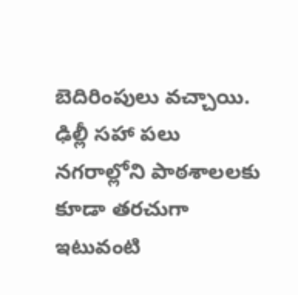బెదిరింపులు వచ్చాయి. ఢిల్లీ సహా పలు నగరాల్లోని పాఠశాలలకు కూడా తరచుగా ఇటువంటి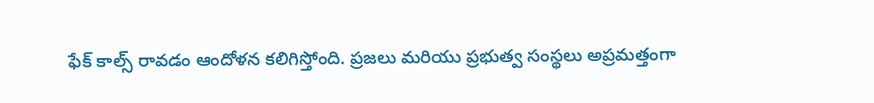ఫేక్ కాల్స్ రావడం ఆందోళన కలిగిస్తోంది. ప్రజలు మరియు ప్రభుత్వ సంస్థలు అప్రమత్తంగా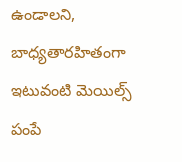ఉండాలని, బాధ్యతారహితంగా ఇటువంటి మెయిల్స్ పంపే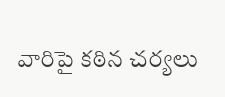వారిపై కఠిన చర్యలు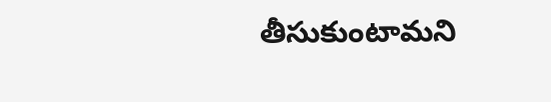తీసుకుంటామని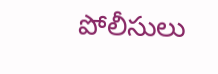పోలీసులు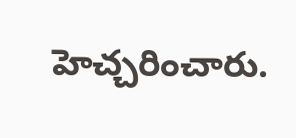హెచ్చరించారు.